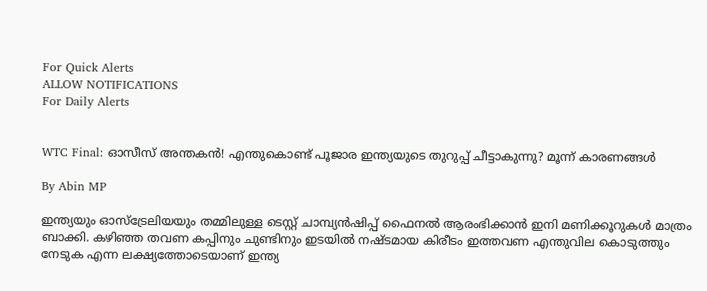For Quick Alerts
ALLOW NOTIFICATIONS
For Daily Alerts


WTC Final: ഓസീസ് അന്തകന്‍! എന്തുകൊണ്ട് പൂജാര ഇന്ത്യയുടെ തുറുപ്പ് ചീട്ടാകുന്നു? മൂന്ന് കാരണങ്ങള്‍

By Abin MP

ഇന്ത്യയും ഓസ്‌ട്രേലിയയും തമ്മിലുള്ള ടെസ്റ്റ് ചാമ്പ്യന്‍ഷിപ്പ് ഫൈനല്‍ ആരംഭിക്കാന്‍ ഇനി മണിക്കൂറുകള്‍ മാത്രം ബാക്കി. കഴിഞ്ഞ തവണ കപ്പിനും ചുണ്ടിനും ഇടയില്‍ നഷ്ടമായ കിരീടം ഇത്തവണ എന്തുവില കൊടുത്തും നേടുക എന്ന ലക്ഷ്യത്തോടെയാണ് ഇന്ത്യ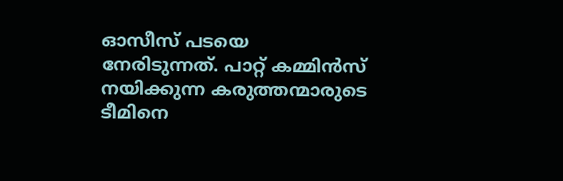ഓസീസ് പടയെ നേരിടുന്നത്. പാറ്റ് കമ്മിന്‍സ് നയിക്കുന്ന കരുത്തന്മാരുടെ ടീമിനെ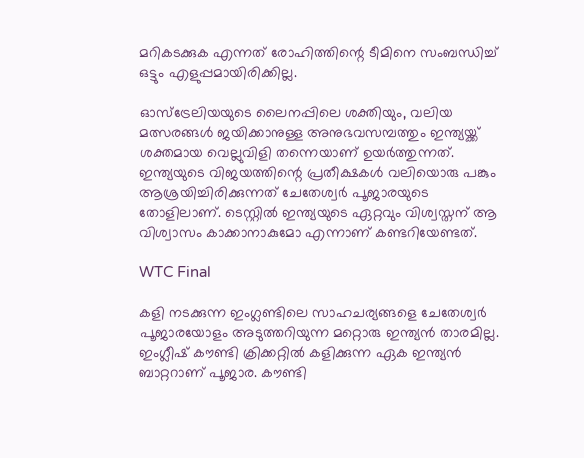മറികടക്കുക എന്നത് രോഹിത്തിന്റെ ടീമിനെ സംബന്ധിച്ച് ഒട്ടും എളുപ്പമായിരിക്കില്ല.

ഓസ്‌ട്രേലിയയുടെ ലൈനപ്പിലെ ശക്തിയും, വലിയ മത്സരങ്ങള്‍ ജയിക്കാനുള്ള അനുഭവസമ്പത്തും ഇന്ത്യയ്ക്ക് ശക്തമായ വെല്ലുവിളി തന്നെയാണ് ഉയര്‍ത്തുന്നത്. ഇന്ത്യയുടെ വിജയത്തിന്റെ പ്രതീക്ഷകള്‍ വലിയൊരു പങ്കും ആശ്രയിച്ചിരിക്കുന്നത് ചേതേശ്വര്‍ പൂജാരയുടെ തോളിലാണ്. ടെസ്റ്റില്‍ ഇന്ത്യയുടെ ഏറ്റവും വിശ്വസ്തന് ആ വിശ്വാസം കാക്കാനാകുമോ എന്നാണ് കണ്ടറിയേണ്ടത്.

WTC Final

കളി നടക്കുന്ന ഇംഗ്ലണ്ടിലെ സാഹചര്യങ്ങളെ ചേതേശ്വര്‍ പൂജാരയോളം അടുത്തറിയുന്ന മറ്റൊരു ഇന്ത്യന്‍ താരമില്ല. ഇംഗ്ലീഷ് കൗണ്ടി ക്രിക്കറ്റില്‍ കളിക്കുന്ന ഏക ഇന്ത്യന്‍ ബാറ്ററാണ് പൂജാര. കൗണ്ടി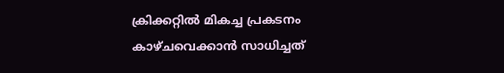ക്രിക്കറ്റില്‍ മികച്ച പ്രകടനം കാഴ്ചവെക്കാന്‍ സാധിച്ചത്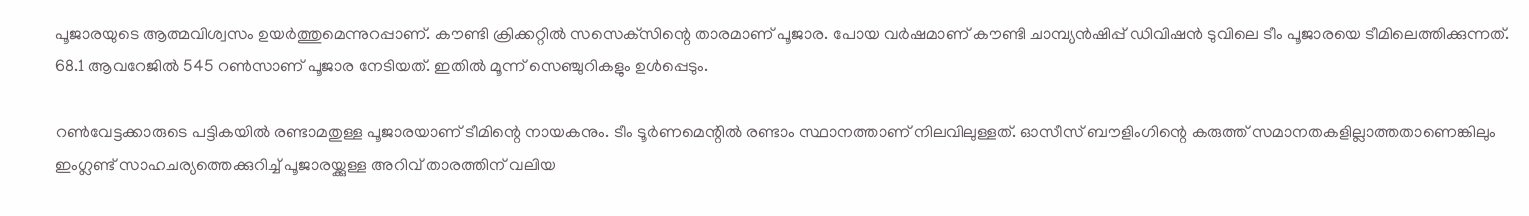പൂജാരയുടെ ആത്മവിശ്വസം ഉയര്‍ത്തുമെന്നുറപ്പാണ്. കൗണ്ടി ക്രിക്കറ്റില്‍ സസെക്‌സിന്റെ താരമാണ് പൂജാര. പോയ വര്‍ഷമാണ് കൗണ്ടി ചാമ്പ്യന്‍ഷിപ്പ് ഡിവിഷന്‍ ടുവിലെ ടീം പൂജാരയെ ടീമിലെത്തിക്കുന്നത്. 68.1 ആവറേജില്‍ 545 റണ്‍സാണ് പൂജാര നേടിയത്. ഇതില്‍ മൂന്ന് സെഞ്ചുറികളും ഉള്‍പ്പെടും.

റണ്‍വേട്ടക്കാരുടെ പട്ടികയില്‍ രണ്ടാമതുള്ള പൂജാരയാണ് ടീമിന്റെ നായകനും. ടീം ടൂര്‍ണമെന്റില്‍ രണ്ടാം സ്ഥാനത്താണ് നിലവിലുള്ളത്. ഓസീസ് ബൗളിംഗിന്റെ കരുത്ത് സമാനതകളില്ലാത്തതാണെങ്കിലും ഇംഗ്ലണ്ട് സാഹചര്യത്തെക്കുറിച്ച് പൂജാരയ്ക്കുള്ള അറിവ് താരത്തിന് വലിയ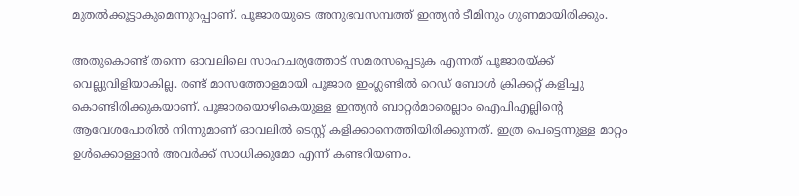മുതല്‍ക്കൂട്ടാകുമെന്നുറപ്പാണ്. പൂജാരയുടെ അനുഭവസമ്പത്ത് ഇന്ത്യന്‍ ടീമിനും ഗുണമായിരിക്കും.

അതുകൊണ്ട് തന്നെ ഓവലിലെ സാഹചര്യത്തോട് സമരസപ്പെടുക എന്നത് പൂജാരയ്ക്ക് വെല്ലുവിളിയാകില്ല. രണ്ട് മാസത്തോളമായി പൂജാര ഇംഗ്ലണ്ടില്‍ റെഡ് ബോള്‍ ക്രിക്കറ്റ് കളിച്ചു കൊണ്ടിരിക്കുകയാണ്. പൂജാരയൊഴികെയുള്ള ഇന്ത്യന്‍ ബാറ്റര്‍മാരെല്ലാം ഐപിഎല്ലിന്റെ ആവേശപോരില്‍ നിന്നുമാണ് ഓവലില്‍ ടെസ്റ്റ് കളിക്കാനെത്തിയിരിക്കുന്നത്. ഇത്ര പെട്ടെന്നുള്ള മാറ്റം ഉള്‍ക്കൊള്ളാന്‍ അവര്‍ക്ക് സാധിക്കുമോ എന്ന് കണ്ടറിയണം.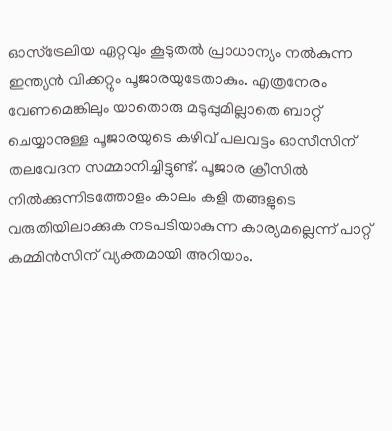ഓസ്‌ട്രേലിയ ഏറ്റവും കൂടുതല്‍ പ്രാധാന്യം നല്‍കുന്ന ഇന്ത്യന്‍ വിക്കറ്റും പൂജാരയുടേതാകും. എത്രനേരം വേണമെങ്കിലും യാതൊരു മടുപ്പുമില്ലാതെ ബാറ്റ് ചെയ്യാനുള്ള പൂജാരയുടെ കഴിവ് പലവട്ടം ഓസീസിന് തലവേദന സമ്മാനിച്ചിട്ടുണ്ട്. പൂജാര ക്രീസില്‍ നില്‍ക്കുന്നിടത്തോളം കാലം കളി തങ്ങളുടെ വരുതിയിലാക്കുക നടപടിയാകുന്ന കാര്യമല്ലെന്ന് പാറ്റ് കമ്മിന്‍സിന് വ്യക്തമായി അറിയാം.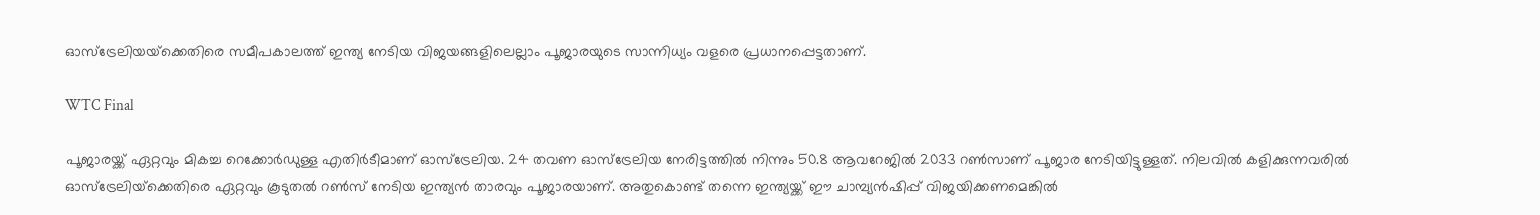ഓസ്‌ട്രേലിയയ്‌ക്കെതിരെ സമീപകാലത്ത് ഇന്ത്യ നേടിയ വിജയങ്ങളിലെല്ലാം പൂജാരയുടെ സാന്നിധ്യം വളരെ പ്രധാനപ്പെട്ടതാണ്.

WTC Final

പൂജാരയ്ക്ക് ഏറ്റവും മികച്ച റെക്കോര്‍ഡുള്ള എതിര്‍ടീമാണ് ഓസ്‌ട്രേലിയ. 24 തവണ ഓസ്‌ട്രേലിയ നേരിട്ടത്തില്‍ നിന്നും 50.8 ആവറേജില്‍ 2033 റണ്‍സാണ് പൂജാര നേടിയിട്ടുള്ളത്. നിലവില്‍ കളിക്കുന്നവരില്‍ ഓസ്‌ട്രേലിയ്‌ക്കെതിരെ ഏറ്റവും കൂടുതല്‍ റണ്‍സ് നേടിയ ഇന്ത്യന്‍ താരവും പൂജാരയാണ്. അതുകൊണ്ട് തന്നെ ഇന്ത്യയ്ക്ക് ഈ ചാമ്പ്യന്‍ഷിപ്പ് വിജയിക്കണമെങ്കില്‍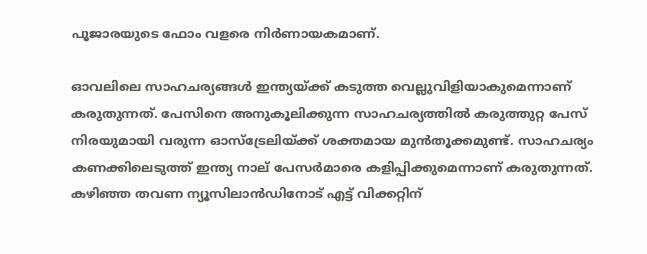പൂജാരയുടെ ഫോം വളരെ നിര്‍ണായകമാണ്.

ഓവലിലെ സാഹചര്യങ്ങള്‍ ഇന്ത്യയ്ക്ക് കടുത്ത വെല്ലുവിളിയാകുമെന്നാണ് കരുതുന്നത്. പേസിനെ അനുകൂലിക്കുന്ന സാഹചര്യത്തില്‍ കരുത്തുറ്റ പേസ് നിരയുമായി വരുന്ന ഓസ്ട്രേലിയ്ക്ക് ശക്തമായ മുന്‍തൂക്കമുണ്ട്. സാഹചര്യം കണക്കിലെടുത്ത് ഇന്ത്യ നാല് പേസർമാരെ കളിപ്പിക്കുമെന്നാണ് കരുതുന്നത്. കഴിഞ്ഞ തവണ ന്യൂസിലാന്‍ഡിനോട് എട്ട് വിക്കറ്റിന്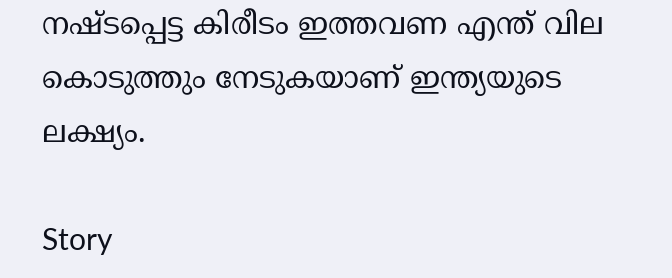നഷ്ടപ്പെട്ട കിരീടം ഇത്തവണ എന്ത് വില കൊടുത്തും നേടുകയാണ് ഇന്ത്യയുടെ ലക്ഷ്യം.

Story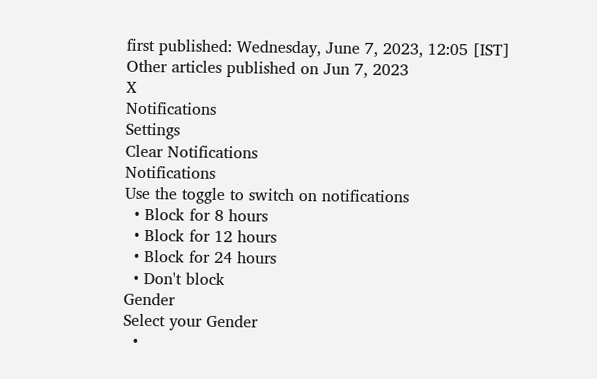first published: Wednesday, June 7, 2023, 12:05 [IST]
Other articles published on Jun 7, 2023
X
Notifications
Settings
Clear Notifications
Notifications
Use the toggle to switch on notifications
  • Block for 8 hours
  • Block for 12 hours
  • Block for 24 hours
  • Don't block
Gender
Select your Gender
  •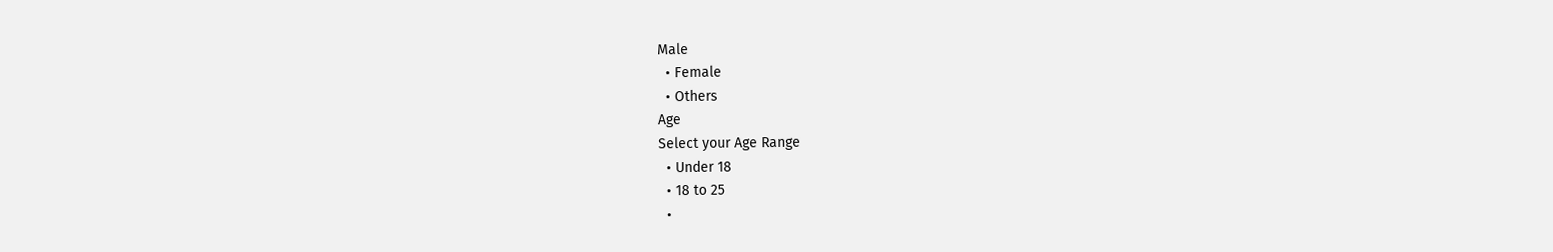Male
  • Female
  • Others
Age
Select your Age Range
  • Under 18
  • 18 to 25
  •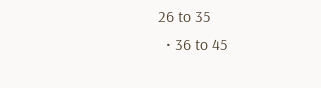26 to 35
  • 36 to 45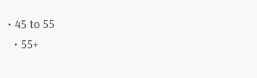• 45 to 55
  • 55+